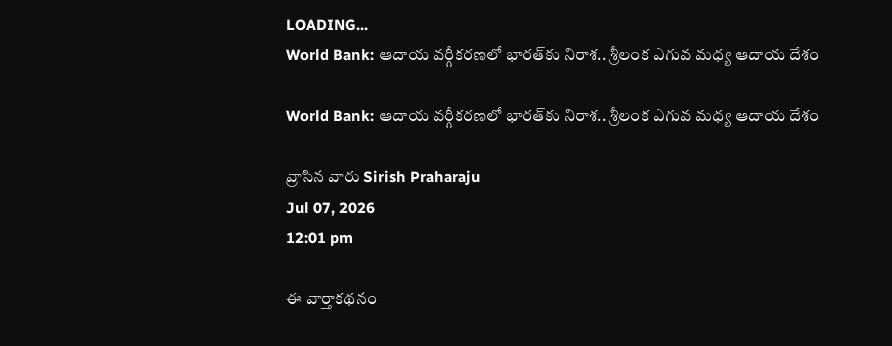LOADING...
World Bank: ఆదాయ వర్గీకరణలో భారత్‌కు నిరాశ.. శ్రీలంక ఎగువ మధ్య ఆదాయ దేశం

World Bank: ఆదాయ వర్గీకరణలో భారత్‌కు నిరాశ.. శ్రీలంక ఎగువ మధ్య ఆదాయ దేశం

వ్రాసిన వారు Sirish Praharaju
Jul 07, 2026
12:01 pm

ఈ వార్తాకథనం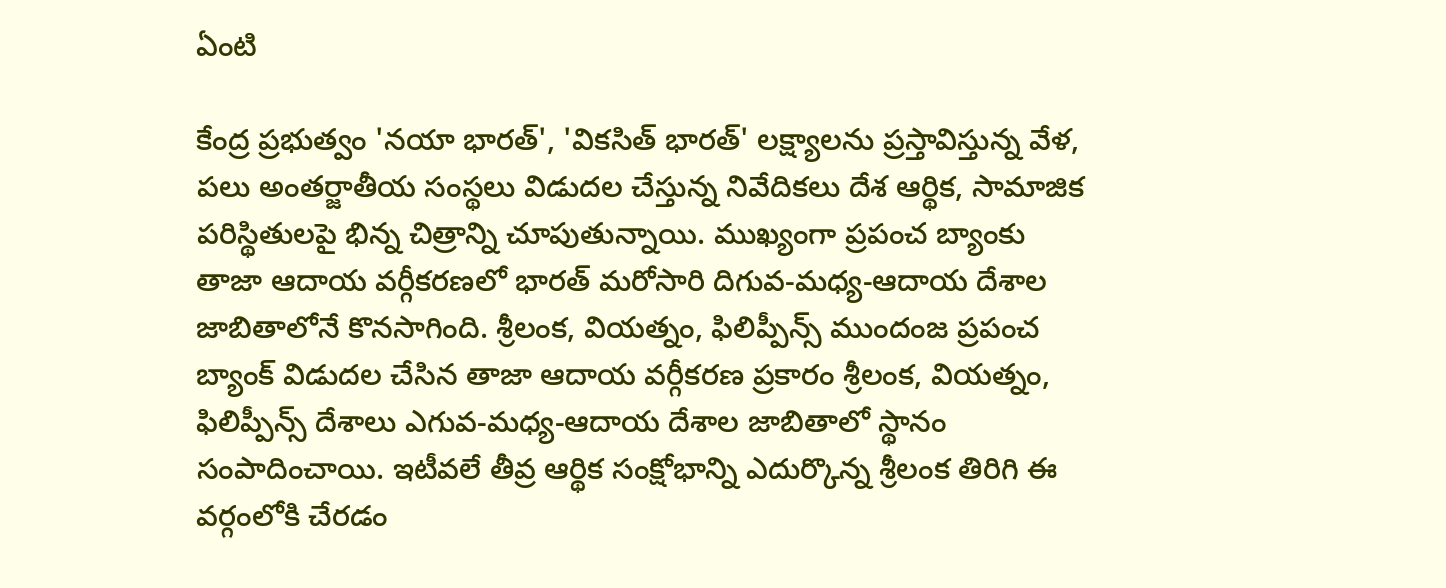ఏంటి

కేంద్ర ప్రభుత్వం 'నయా భారత్', 'వికసిత్ భారత్' లక్ష్యాలను ప్రస్తావిస్తున్న వేళ, పలు అంతర్జాతీయ సంస్థలు విడుదల చేస్తున్న నివేదికలు దేశ ఆర్థిక, సామాజిక పరిస్థితులపై భిన్న చిత్రాన్ని చూపుతున్నాయి. ముఖ్యంగా ప్రపంచ బ్యాంకు తాజా ఆదాయ వర్గీకరణలో భారత్ మరోసారి దిగువ-మధ్య-ఆదాయ దేశాల జాబితాలోనే కొనసాగింది. శ్రీలంక, వియత్నం, ఫిలిప్పీన్స్ ముందంజ ప్రపంచ బ్యాంక్ విడుదల చేసిన తాజా ఆదాయ వర్గీకరణ ప్రకారం శ్రీలంక, వియత్నం, ఫిలిప్పీన్స్ దేశాలు ఎగువ-మధ్య-ఆదాయ దేశాల జాబితాలో స్థానం సంపాదించాయి. ఇటీవలే తీవ్ర ఆర్థిక సంక్షోభాన్ని ఎదుర్కొన్న శ్రీలంక తిరిగి ఈ వర్గంలోకి చేరడం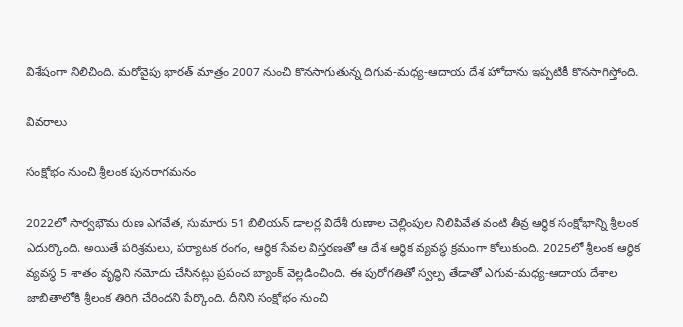విశేషంగా నిలిచింది. మరోవైపు భారత్ మాత్రం 2007 నుంచి కొనసాగుతున్న దిగువ-మధ్య-ఆదాయ దేశ హోదాను ఇప్పటికీ కొనసాగిస్తోంది.

వివరాలు

సంక్షోభం నుంచి శ్రీలంక పునరాగమనం

2022లో సార్వభౌమ రుణ ఎగవేత, సుమారు 51 బిలియన్ డాలర్ల విదేశీ రుణాల చెల్లింపుల నిలిపివేత వంటి తీవ్ర ఆర్థిక సంక్షోభాన్ని శ్రీలంక ఎదుర్కొంది. అయితే పరిశ్రమలు, పర్యాటక రంగం, ఆర్థిక సేవల విస్తరణతో ఆ దేశ ఆర్థిక వ్యవస్థ క్రమంగా కోలుకుంది. 2025లో శ్రీలంక ఆర్థిక వ్యవస్థ 5 శాతం వృద్ధిని నమోదు చేసినట్లు ప్రపంచ బ్యాంక్ వెల్లడించింది. ఈ పురోగతితో స్వల్ప తేడాతో ఎగువ-మధ్య-ఆదాయ దేశాల జాబితాలోకి శ్రీలంక తిరిగి చేరిందని పేర్కొంది. దీనిని సంక్షోభం నుంచి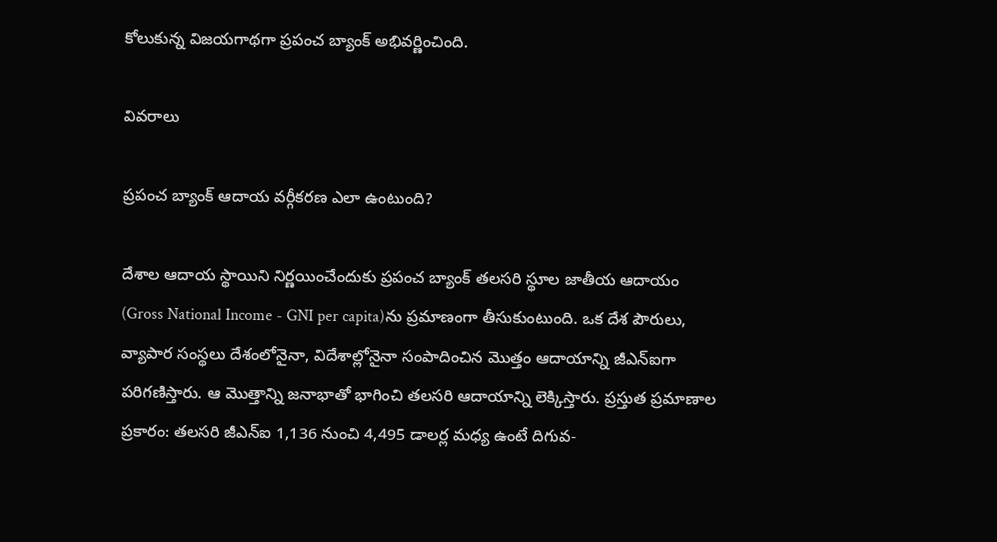కోలుకున్న విజయగాథగా ప్రపంచ బ్యాంక్ అభివర్ణించింది.

వివరాలు

ప్రపంచ బ్యాంక్ ఆదాయ వర్గీకరణ ఎలా ఉంటుంది?

దేశాల ఆదాయ స్థాయిని నిర్ణయించేందుకు ప్రపంచ బ్యాంక్ తలసరి స్థూల జాతీయ ఆదాయం (Gross National Income - GNI per capita)ను ప్రమాణంగా తీసుకుంటుంది. ఒక దేశ పౌరులు, వ్యాపార సంస్థలు దేశంలోనైనా, విదేశాల్లోనైనా సంపాదించిన మొత్తం ఆదాయాన్ని జీఎన్‌ఐగా పరిగణిస్తారు. ఆ మొత్తాన్ని జనాభాతో భాగించి తలసరి ఆదాయాన్ని లెక్కిస్తారు. ప్రస్తుత ప్రమాణాల ప్రకారం: తలసరి జీఎన్‌ఐ 1,136 నుంచి 4,495 డాలర్ల మధ్య ఉంటే దిగువ-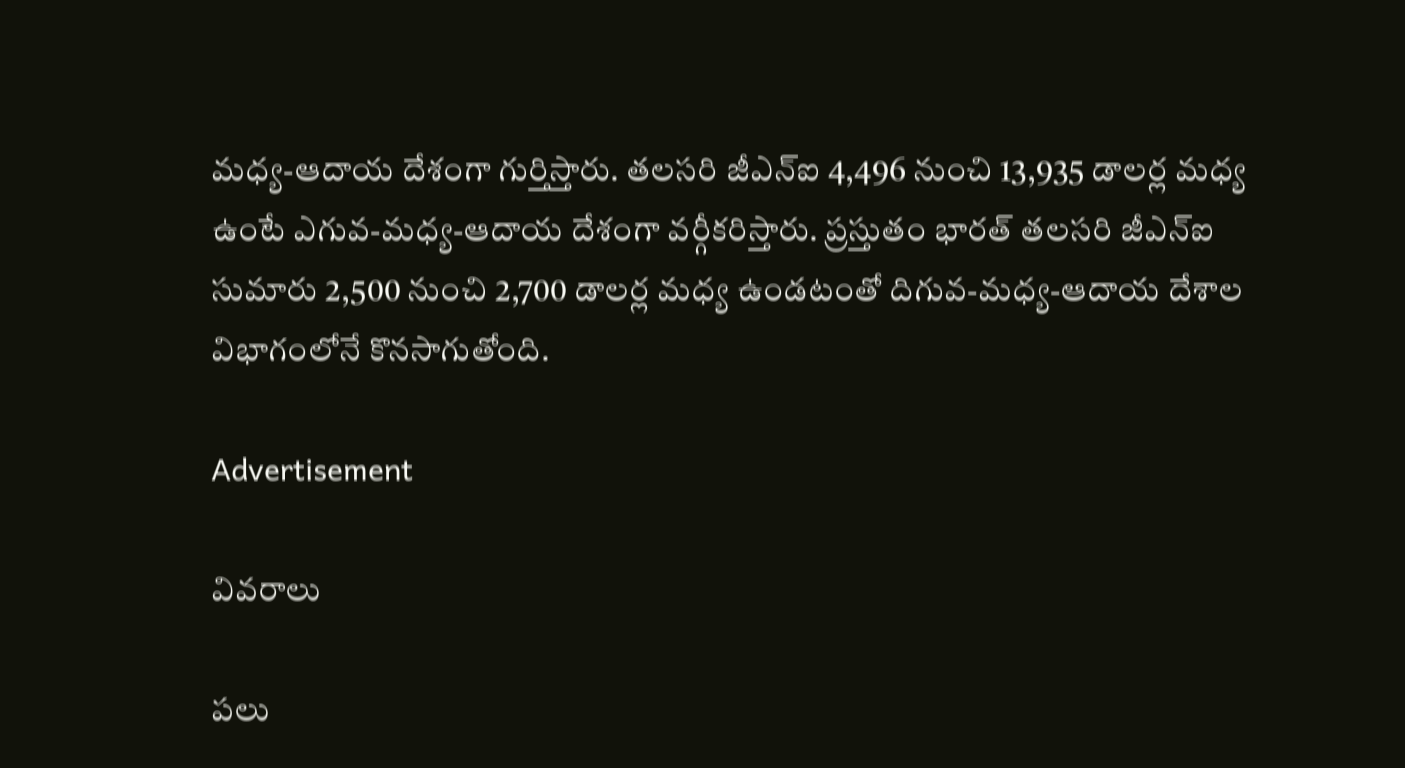మధ్య-ఆదాయ దేశంగా గుర్తిస్తారు. తలసరి జీఎన్‌ఐ 4,496 నుంచి 13,935 డాలర్ల మధ్య ఉంటే ఎగువ-మధ్య-ఆదాయ దేశంగా వర్గీకరిస్తారు. ప్రస్తుతం భారత్ తలసరి జీఎన్‌ఐ సుమారు 2,500 నుంచి 2,700 డాలర్ల మధ్య ఉండటంతో దిగువ-మధ్య-ఆదాయ దేశాల విభాగంలోనే కొనసాగుతోంది.

Advertisement

వివరాలు

పలు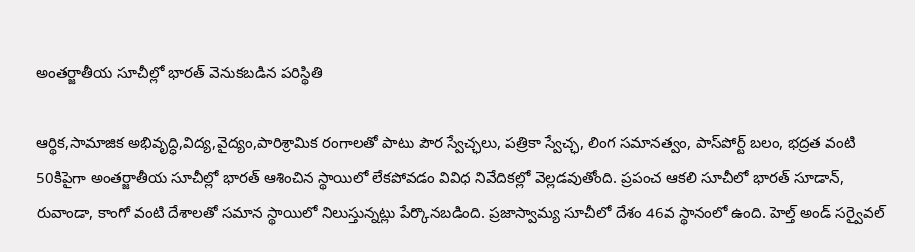అంతర్జాతీయ సూచీల్లో భారత్ వెనుకబడిన పరిస్థితి

ఆర్థిక,సామాజిక అభివృద్ధి,విద్య,వైద్యం,పారిశ్రామిక రంగాలతో పాటు పౌర స్వేచ్ఛలు, పత్రికా స్వేచ్ఛ, లింగ సమానత్వం, పాస్‌పోర్ట్ బలం, భద్రత వంటి 50కిపైగా అంతర్జాతీయ సూచీల్లో భారత్ ఆశించిన స్థాయిలో లేకపోవడం వివిధ నివేదికల్లో వెల్లడవుతోంది. ప్రపంచ ఆకలి సూచీలో భారత్ సూడాన్, రువాండా, కాంగో వంటి దేశాలతో సమాన స్థాయిలో నిలుస్తున్నట్లు పేర్కొనబడింది. ప్రజాస్వామ్య సూచీలో దేశం 46వ స్థానంలో ఉంది. హెల్త్ అండ్ సర్వైవల్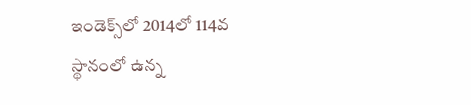ఇండెక్స్‌లో 2014లో 114వ స్థానంలో ఉన్న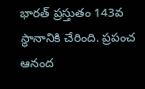భారత్ ప్రస్తుతం 143వ స్థానానికి చేరింది. ప్రపంచ ఆనంద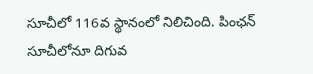సూచీలో 116వ స్థానంలో నిలిచింది. పింఛన్ సూచీలోనూ దిగువ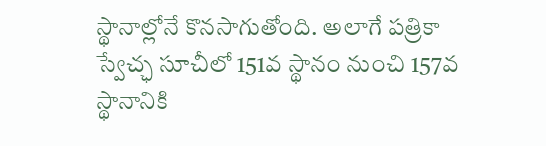స్థానాల్లోనే కొనసాగుతోంది. అలాగే పత్రికా స్వేచ్ఛ సూచీలో 151వ స్థానం నుంచి 157వ స్థానానికి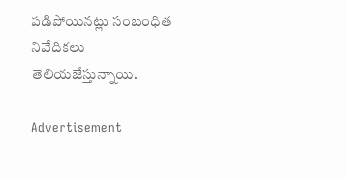పడిపోయినట్లు సంబంధిత నివేదికలు తెలియజేస్తున్నాయి.

Advertisement